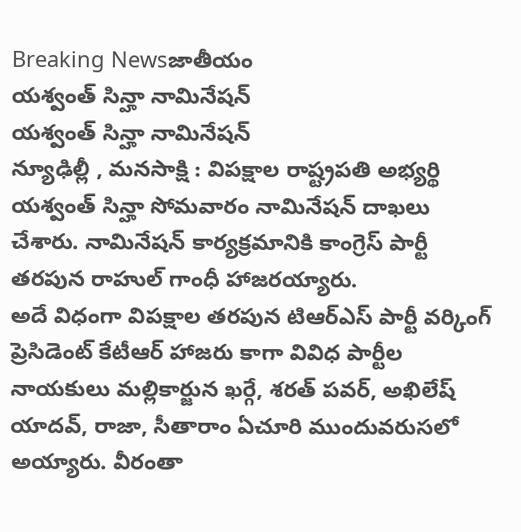Breaking Newsజాతీయం
యశ్వంత్ సిన్హా నామినేషన్
యశ్వంత్ సిన్హా నామినేషన్
న్యూఢిల్లీ , మనసాక్షి : విపక్షాల రాష్ట్రపతి అభ్యర్థి యశ్వంత్ సిన్హా సోమవారం నామినేషన్ దాఖలు చేశారు. నామినేషన్ కార్యక్రమానికి కాంగ్రెస్ పార్టీ తరపున రాహుల్ గాంధీ హాజరయ్యారు.
అదే విధంగా విపక్షాల తరపున టిఆర్ఎస్ పార్టీ వర్కింగ్ ప్రెసిడెంట్ కేటీఆర్ హాజరు కాగా వివిధ పార్టీల నాయకులు మల్లికార్జున ఖర్గే, శరత్ పవర్, అఖిలేష్ యాదవ్, రాజా, సీతారాం ఏచూరి ముందువరుసలో అయ్యారు. వీరంతా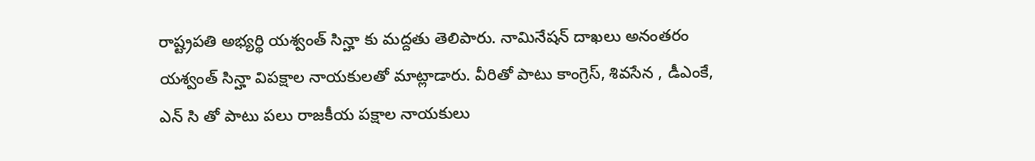రాష్ట్రపతి అభ్యర్థి యశ్వంత్ సిన్హా కు మద్దతు తెలిపారు. నామినేషన్ దాఖలు అనంతరం యశ్వంత్ సిన్హా విపక్షాల నాయకులతో మాట్లాడారు. వీరితో పాటు కాంగ్రెస్, శివసేన , డీఎంకే, ఎన్ సి తో పాటు పలు రాజకీయ పక్షాల నాయకులు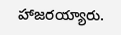హాజరయ్యారు.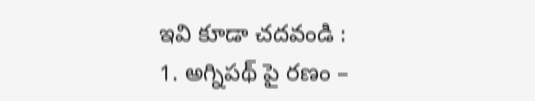ఇవి కూడా చదవండి :
1. అగ్నిపథ్ పై రణం –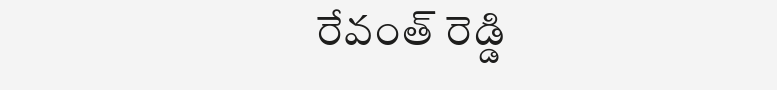రేవంత్ రెడ్డి